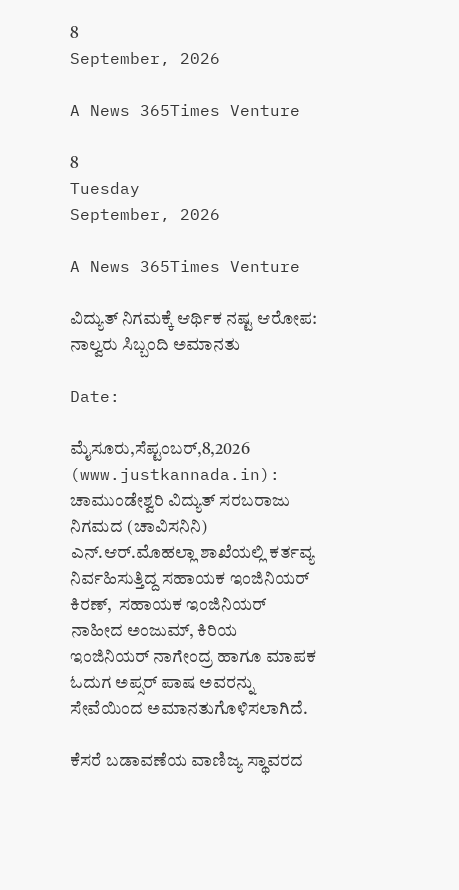8
September, 2026

A News 365Times Venture

8
Tuesday
September, 2026

A News 365Times Venture

ವಿದ್ಯುತ್ ನಿಗಮಕ್ಕೆ ಆರ್ಥಿಕ ನಷ್ಟ ಆರೋಪ: ನಾಲ್ವರು ಸಿಬ್ಬಂದಿ ಅಮಾನತು

Date:

ಮೈಸೂರು,ಸೆಪ್ಟಂಬರ್,8,2026 (www.justkannada.in):  ಚಾಮುಂಡೇಶ್ವರಿ ವಿದ್ಯುತ್ ಸರಬರಾಜು ನಿಗಮದ (ಚಾವಿಸನಿನಿ) ಎನ್.ಆರ್.ಮೊಹಲ್ಲಾ ಶಾಖೆಯಲ್ಲಿ ಕರ್ತವ್ಯ ನಿರ್ವಹಿಸುತ್ತಿದ್ದ ಸಹಾಯಕ ಇಂಜಿನಿಯರ್ ಕಿರಣ್,  ಸಹಾಯಕ ಇಂಜಿನಿಯರ್ ನಾಹೀದ ಅಂಜುಮ್, ಕಿರಿಯ ಇಂಜಿನಿಯರ್ ನಾಗೇಂದ್ರ ಹಾಗೂ ಮಾಪಕ ಓದುಗ ಅಪ್ಸರ್ ಪಾಷ ಅವರನ್ನು ಸೇವೆಯಿಂದ ಅಮಾನತುಗೊಳಿಸಲಾಗಿದೆ.

ಕೆಸರೆ ಬಡಾವಣೆಯ ವಾಣಿಜ್ಯ ಸ್ಥಾವರದ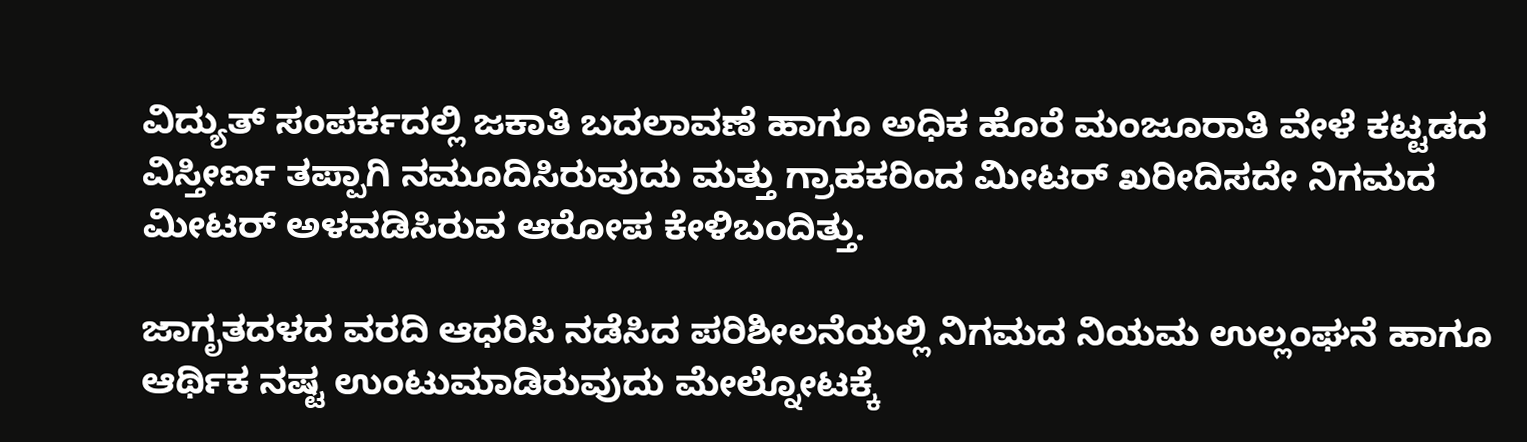ವಿದ್ಯುತ್ ಸಂಪರ್ಕದಲ್ಲಿ ಜಕಾತಿ ಬದಲಾವಣೆ ಹಾಗೂ ಅಧಿಕ ಹೊರೆ ಮಂಜೂರಾತಿ ವೇಳೆ ಕಟ್ಟಡದ ವಿಸ್ತೀರ್ಣ ತಪ್ಪಾಗಿ ನಮೂದಿಸಿರುವುದು ಮತ್ತು ಗ್ರಾಹಕರಿಂದ ಮೀಟರ್ ಖರೀದಿಸದೇ ನಿಗಮದ ಮೀಟರ್ ಅಳವಡಿಸಿರುವ ಆರೋಪ ಕೇಳಿಬಂದಿತ್ತು.

ಜಾಗೃತದಳದ ವರದಿ ಆಧರಿಸಿ ನಡೆಸಿದ ಪರಿಶೀಲನೆಯಲ್ಲಿ ನಿಗಮದ ನಿಯಮ ಉಲ್ಲಂಘನೆ ಹಾಗೂ ಆರ್ಥಿಕ ನಷ್ಟ ಉಂಟುಮಾಡಿರುವುದು ಮೇಲ್ನೋಟಕ್ಕೆ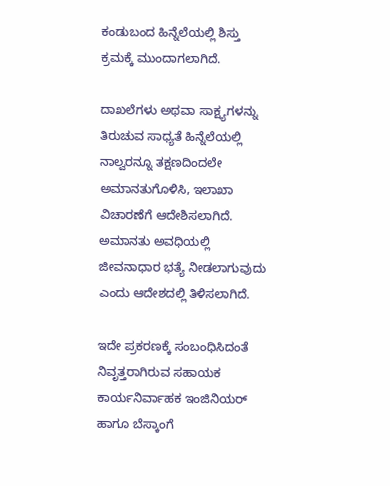ಕಂಡುಬಂದ ಹಿನ್ನೆಲೆಯಲ್ಲಿ ಶಿಸ್ತು ಕ್ರಮಕ್ಕೆ ಮುಂದಾಗಲಾಗಿದೆ.

ದಾಖಲೆಗಳು ಅಥವಾ ಸಾಕ್ಷ್ಯಗಳನ್ನು ತಿರುಚುವ ಸಾಧ್ಯತೆ ಹಿನ್ನೆಲೆಯಲ್ಲಿ ನಾಲ್ವರನ್ನೂ ತಕ್ಷಣದಿಂದಲೇ ಅಮಾನತುಗೊಳಿಸಿ, ಇಲಾಖಾ ವಿಚಾರಣೆಗೆ ಆದೇಶಿಸಲಾಗಿದೆ. ಅಮಾನತು ಅವಧಿಯಲ್ಲಿ ಜೀವನಾಧಾರ ಭತ್ಯೆ ನೀಡಲಾಗುವುದು ಎಂದು ಆದೇಶದಲ್ಲಿ ತಿಳಿಸಲಾಗಿದೆ.

ಇದೇ ಪ್ರಕರಣಕ್ಕೆ ಸಂಬಂಧಿಸಿದಂತೆ ನಿವೃತ್ತರಾಗಿರುವ ಸಹಾಯಕ ಕಾರ್ಯನಿರ್ವಾಹಕ ಇಂಜಿನಿಯರ್ ಹಾಗೂ ಬೆಸ್ಕಾಂಗೆ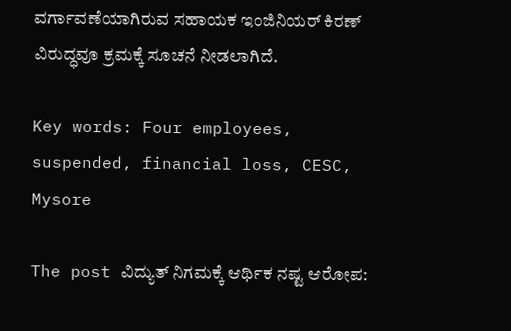ವರ್ಗಾವಣೆಯಾಗಿರುವ ಸಹಾಯಕ ಇಂಜಿನಿಯರ್ ಕಿರಣ್ ವಿರುದ್ಧವೂ ಕ್ರಮಕ್ಕೆ ಸೂಚನೆ ನೀಡಲಾಗಿದೆ.

Key words: Four employees, suspended, financial loss, CESC, Mysore

The post ವಿದ್ಯುತ್ ನಿಗಮಕ್ಕೆ ಆರ್ಥಿಕ ನಷ್ಟ ಆರೋಪ: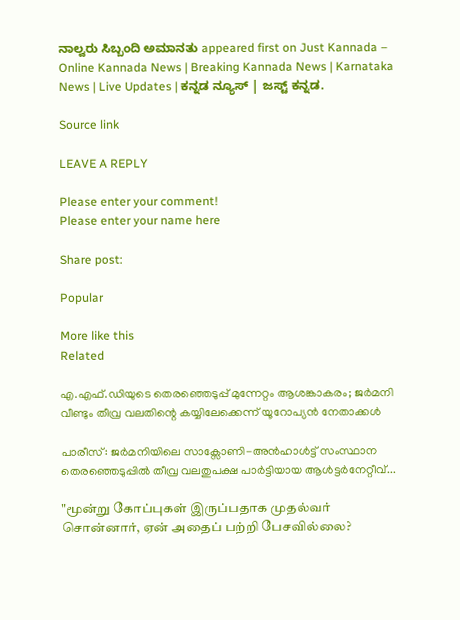ನಾಲ್ವರು ಸಿಬ್ಬಂದಿ ಅಮಾನತು appeared first on Just Kannada – Online Kannada News | Breaking Kannada News | Karnataka News | Live Updates | ಕನ್ನಡ ನ್ಯೂಸ್ | ಜಸ್ಟ್ ಕನ್ನಡ.

Source link

LEAVE A REPLY

Please enter your comment!
Please enter your name here

Share post:

Popular

More like this
Related

എ.എഫ്.ഡിയുടെ തെരഞ്ഞെടുപ്പ് മുന്നേറ്റം ആശങ്കാകരം; ജര്‍മനി വീണ്ടും തീവ്ര വലതിന്റെ കയ്യിലേക്കെന്ന് യൂറോപ്യന്‍ നേതാക്കള്‍

പാരീസ്: ജര്‍മനിയിലെ സാക്സോണി-അന്‍ഹാള്‍ട്ട് സംസ്ഥാന തെരഞ്ഞെടുപ്പില്‍ തീവ്ര വലതുപക്ഷ പാര്‍ട്ടിയായ ആള്‍ട്ടര്‍നേറ്റീവ്...

"மூன்று கோப்புகள் இருப்பதாக முதல்வர் சொன்னார், ஏன் அதைப் பற்றி பேசவில்லை?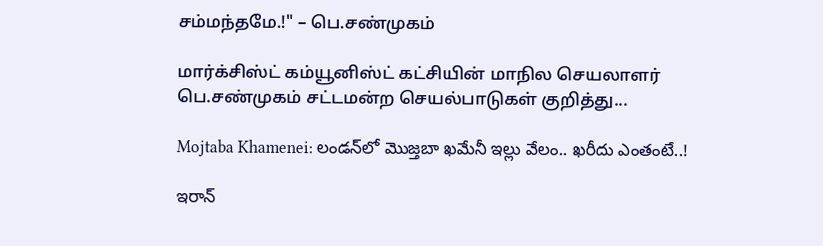சம்மந்தமே.!" – பெ.சண்முகம்

மார்க்சிஸ்ட் கம்யூனிஸ்ட் கட்சியின் மாநில செயலாளர் பெ.சண்முகம் சட்டமன்ற செயல்பாடுகள் குறித்து...

Mojtaba Khamenei: లండన్‌లో మొజ్తబా ఖమేనీ ఇల్లు వేలం.. ఖరీదు ఎంతంటే..!

ఇరాన్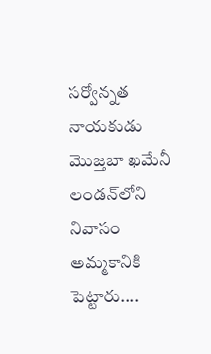సర్వోన్నత నాయకుడు మొజ్తబా ఖమేనీ లండన్‌లోని నివాసం అమ్మకానికి పెట్టారు....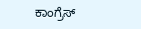ಕಾಂಗ್ರೆಸ್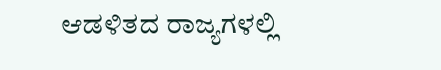ಆಡಳಿತದ ರಾಜ್ಯಗಳಲ್ಲಿ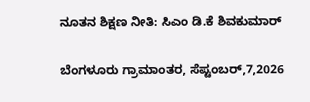ನೂತನ ಶಿಕ್ಷಣ ನೀತಿ: ಸಿಎಂ ಡಿ.ಕೆ ಶಿವಕುಮಾರ್

ಬೆಂಗಳೂರು ಗ್ರಾಮಾಂತರ, ಸೆಪ್ಟಂಬರ್,7,2026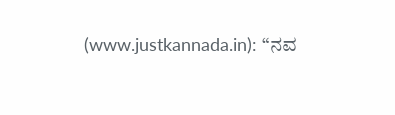(www.justkannada.in): “ನವ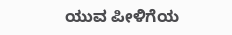ಯುವ ಪೀಳಿಗೆಯ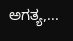ಅಗತ್ಯ,...